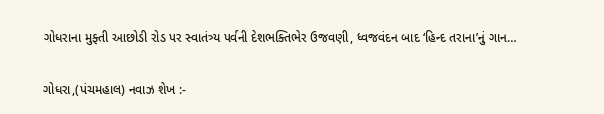ગોધરાના મુફ્તી આછોડી રોડ પર સ્વાતંત્ર્ય પર્વની દેશભક્તિભેર ઉજવણી, ધ્વજવંદન બાદ ‘હિન્દ તરાના’નું ગાન…

ગોધરા,(પંચમહાલ) નવાઝ શેખ :-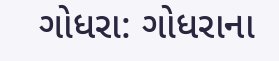ગોધરા: ગોધરાના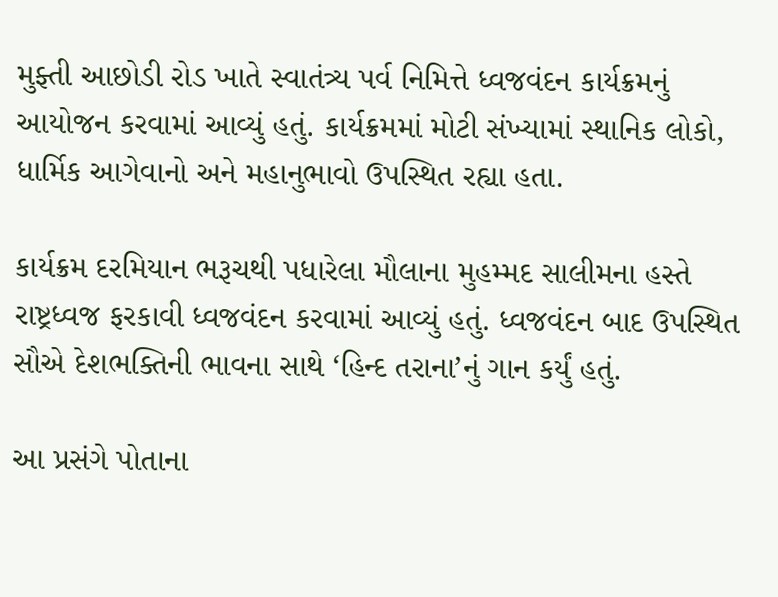મુફ્તી આછોડી રોડ ખાતે સ્વાતંત્ર્ય પર્વ નિમિત્તે ધ્વજવંદન કાર્યક્રમનું આયોજન કરવામાં આવ્યું હતું. કાર્યક્રમમાં મોટી સંખ્યામાં સ્થાનિક લોકો, ધાર્મિક આગેવાનો અને મહાનુભાવો ઉપસ્થિત રહ્યા હતા.

કાર્યક્રમ દરમિયાન ભરૂચથી પધારેલા મૌલાના મુહમ્મદ સાલીમના હસ્તે રાષ્ટ્રધ્વજ ફરકાવી ધ્વજવંદન કરવામાં આવ્યું હતું. ધ્વજવંદન બાદ ઉપસ્થિત સૌએ દેશભક્તિની ભાવના સાથે ‘હિન્દ તરાના’નું ગાન કર્યું હતું.

આ પ્રસંગે પોતાના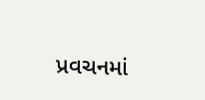પ્રવચનમાં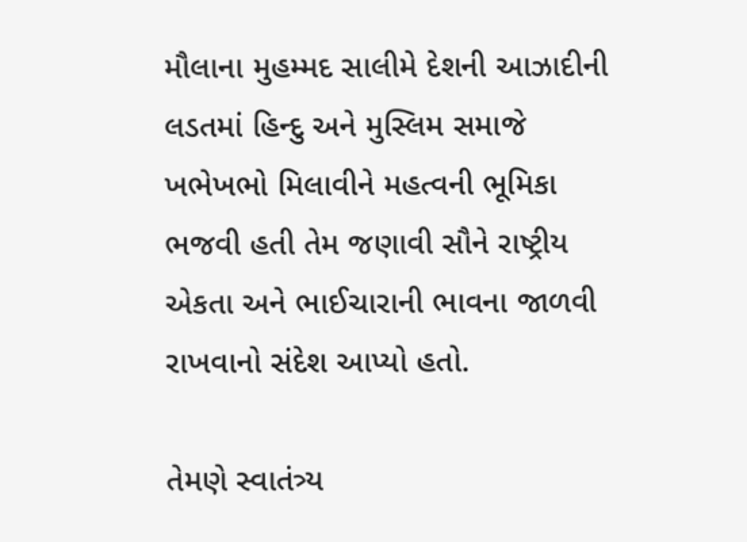મૌલાના મુહમ્મદ સાલીમે દેશની આઝાદીની લડતમાં હિન્દુ અને મુસ્લિમ સમાજે ખભેખભો મિલાવીને મહત્વની ભૂમિકા ભજવી હતી તેમ જણાવી સૌને રાષ્ટ્રીય એકતા અને ભાઈચારાની ભાવના જાળવી રાખવાનો સંદેશ આપ્યો હતો.

તેમણે સ્વાતંત્ર્ય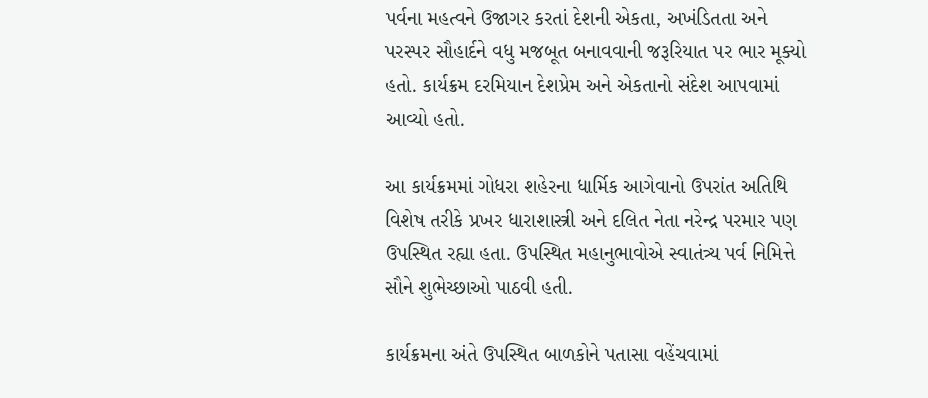પર્વના મહત્વને ઉજાગર કરતાં દેશની એકતા, અખંડિતતા અને પરસ્પર સૌહાર્દને વધુ મજબૂત બનાવવાની જરૂરિયાત પર ભાર મૂક્યો હતો. કાર્યક્રમ દરમિયાન દેશપ્રેમ અને એકતાનો સંદેશ આપવામાં આવ્યો હતો.

આ કાર્યક્રમમાં ગોધરા શહેરના ધાર્મિક આગેવાનો ઉપરાંત અતિથિ વિશેષ તરીકે પ્રખર ધારાશાસ્ત્રી અને દલિત નેતા નરેન્દ્ર પરમાર પણ ઉપસ્થિત રહ્યા હતા. ઉપસ્થિત મહાનુભાવોએ સ્વાતંત્ર્ય પર્વ નિમિત્તે સૌને શુભેચ્છાઓ પાઠવી હતી.

કાર્યક્રમના અંતે ઉપસ્થિત બાળકોને પતાસા વહેંચવામાં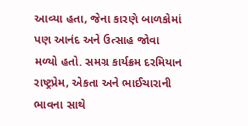આવ્યા હતા, જેના કારણે બાળકોમાં પણ આનંદ અને ઉત્સાહ જોવા મળ્યો હતો. સમગ્ર કાર્યક્રમ દરમિયાન રાષ્ટ્રપ્રેમ, એકતા અને ભાઈચારાની ભાવના સાથે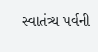સ્વાતંત્ર્ય પર્વની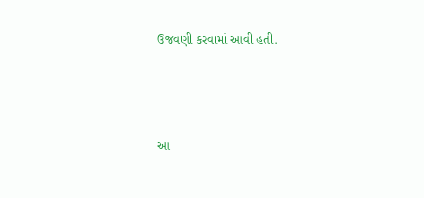ઉજવણી કરવામાં આવી હતી.



આ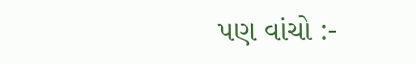પણ વાંચો :-